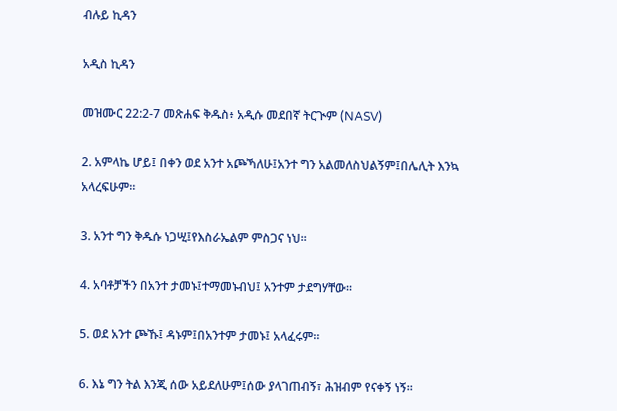ብሉይ ኪዳን

አዲስ ኪዳን

መዝሙር 22:2-7 መጽሐፍ ቅዱስ፥ አዲሱ መደበኛ ትርጒም (NASV)

2. አምላኬ ሆይ፤ በቀን ወደ አንተ አጮኻለሁ፤አንተ ግን አልመለስህልኝም፤በሌሊት እንኳ አላረፍሁም።

3. አንተ ግን ቅዱሱ ነጋሢ፤የእስራኤልም ምስጋና ነህ።

4. አባቶቻችን በአንተ ታመኑ፤ተማመኑብህ፤ አንተም ታደግሃቸው።

5. ወደ አንተ ጮኹ፤ ዳኑም፤በአንተም ታመኑ፤ አላፈሩም።

6. እኔ ግን ትል እንጂ ሰው አይደለሁም፤ሰው ያላገጠብኝ፣ ሕዝብም የናቀኝ ነኝ።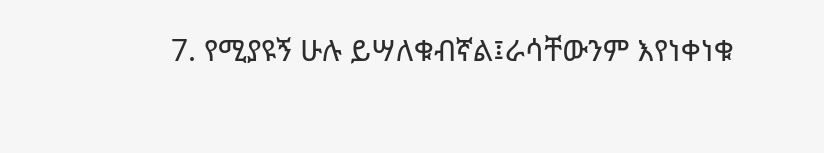7. የሚያዩኝ ሁሉ ይሣለቁብኛል፤ራሳቸውንም እየነቀነቁ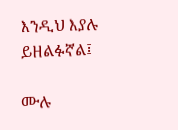እንዲህ እያሉ ይዘልፉኛል፤

ሙሉ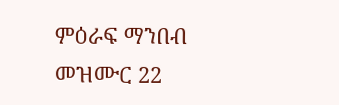ምዕራፍ ማንበብ መዝሙር 22